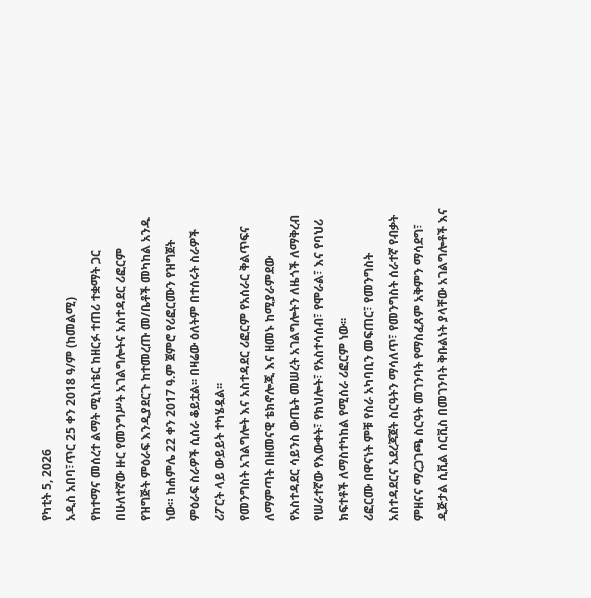የካቲት 5, 2026
አዲስ አበባ፣ጥር 25 ቀን 2018 ዓ/ም (ከመልሚ)
የከተማና መሰረተ ልማት ሚኒስቴር ከዘርፉ ተጠሪ ተቋማት ጋር በሁለተኛው ዙር የመንግሥት አገልግሎትና አስተዳደር ሪፎርም የዝግጅት ምዕራፍ እንዲያደርጉ ከተመረጡ መ/ቤቶች መካከል አንዱ ነው። ከሐምሌ 22 ቀን 2017 ዓ.ም ጀምሮ የሪፎርሙን የዝግጀት ምዕራፍ ስራዎች ሲሰራ ቆይቷል፡፡ በዛሬው ዕለትም በተሰሩት ስራዎች ሪፖርት ላይ ውይይት ተካሄዷል፡፡
የመንግስት አገልግሎት እና አስተዳደር ሪፎርም የአሰራር ቅልጥፍና ለማምጣት በዘመናዊ ቴክኖሎጂ እና ዘመኑ ከሚያራምደው የአስተዳደር ሳይንስ ውጤት መሠረት አገልግሎትን ለዜጎች ለማቅረብ የሠራተኛው የእውቀት፣ የክህሎት፣ የአስተሳሰብ፣ የሞራል፣ እና የባህሪ ክፍተቶች ለማስተካከል የሚሰራ ሪፎርም ነው፡፡
ሪፎርሙ በዋናነት ምቹ የስራ አካባቢን መፍጠር፣ የመንግስት አስተዳደርና አደረጃጀት ስርዓትን ማሳለጥ፣ የመንግስት ሰራተኛ የብቃት ምዘናና ማረጋገጫ ስርዓት መገንባት የማስፈጸም አቅምን ማሳደግ፣ ዲጅታል ሲቪል ሰርቪስ በመገንባት ቅቡልነት ያላቸው አገልግሎቶች እና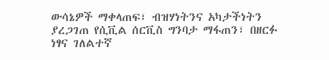ውሳኔዎች ማቀላጠፍ፣ ብዝሃነትንና አካታችነትን ያረጋገጠ የሲቪል ሰርቪስ ግንባታ ማፋጠን፣ በዘርፉ ነፃና ገለልተኛ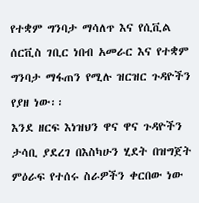የተቋም ግንባታ ማሳለጥ እና የሲቪል ሰርቪስ ገቢር ነበብ አመራር እና የተቋም ግንባታ ማፋጠን የሚሉ ዝርዝር ጉዳዮችን የያዘ ነው፡፡
እንደ ዘርፍ እነዝህን ዋና ዋና ጉዳዮችን ታሳቢ ያደረገ በእስካሁን ሂደት በዝግጀት ምዕራፍ የተሰሩ ስራዎችን ቀርበው ነው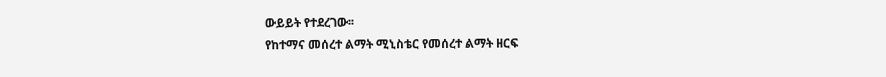ውይይት የተደረገው፡፡
የከተማና መሰረተ ልማት ሚኒስቴር የመሰረተ ልማት ዘርፍ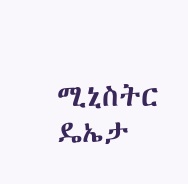ሚኒስትር ዴኤታ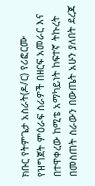ክቡር የትምጌታ አስራት(ዶ/ር) የሪፎርሙ የዝግጀት ምዕራፍ ስራዎች በዘርፍ አመራር እና በተዋቀረው ከሚቴ አማካይነት ከፍተኛ ትኩረት በመስጠት ስራውን በውጤት አሁን ያለበት ደረጃ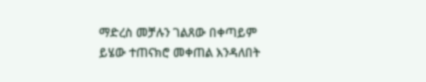ማድረስ መቻሉን ገልጸው በቀጣይም ይሄው ተጠናክሮ መቀጠል እንዳለበት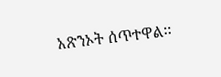አጽንኦት ሰጥተዋል፡፡